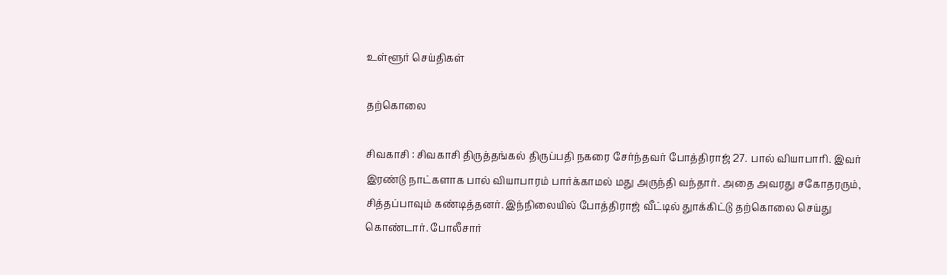உள்ளூர் செய்திகள்

தற்கொலை

சிவகாசி : சிவகாசி திருத்தங்கல் திருப்பதி நகரை சேர்ந்தவர் போத்திராஜ் 27. பால் வியாபாரி. இவர் இரண்டு நாட்களாக பால் வியாபாரம் பார்க்காமல் மது அருந்தி வந்தார். அதை அவரது சகோதரரும், சித்தப்பாவும் கண்டித்தனர். இந்நிலையில் போத்திராஜ் வீட்டில் துாக்கிட்டு தற்கொலை செய்து கொண்டார். போலீசார்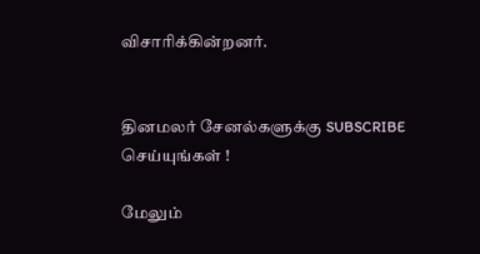விசாரிக்கின்றனர்.


தினமலர் சேனல்களுக்கு SUBSCRIBE செய்யுங்கள் !

மேலும்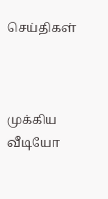செய்திகள்



முக்கிய வீடியோ